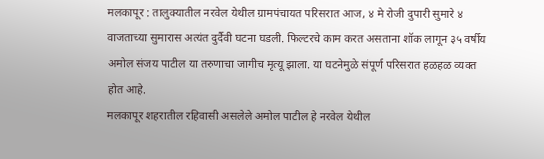मलकापूर : तालुक्यातील नरवेल येथील ग्रामपंचायत परिसरात आज, ४ मे रोजी दुपारी सुमारे ४ वाजताच्या सुमारास अत्यंत दुर्दैवी घटना घडली. फिल्टरचे काम करत असताना शॉक लागून ३५ वर्षीय अमोल संजय पाटील या तरुणाचा जागीच मृत्यू झाला. या घटनेमुळे संपूर्ण परिसरात हळहळ व्यक्त होत आहे.
मलकापूर शहरातील रहिवासी असलेले अमोल पाटील हे नरवेल येथील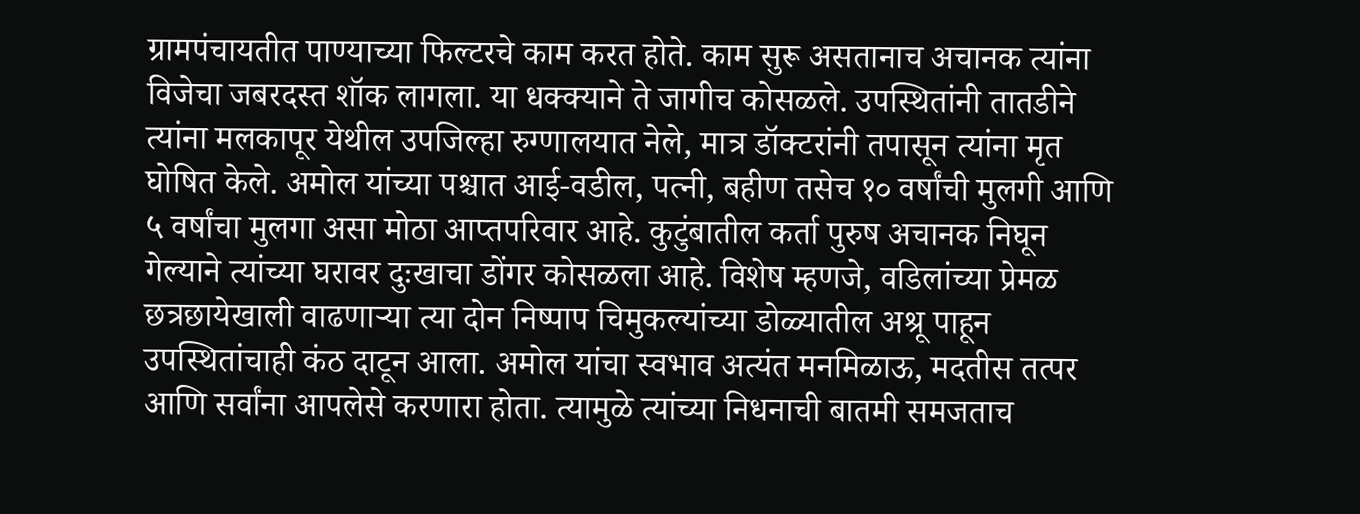ग्रामपंचायतीत पाण्याच्या फिल्टरचे काम करत होते. काम सुरू असतानाच अचानक त्यांना विजेचा जबरदस्त शॉक लागला. या धक्क्याने ते जागीच कोसळले. उपस्थितांनी तातडीने त्यांना मलकापूर येथील उपजिल्हा रुग्णालयात नेले, मात्र डॉक्टरांनी तपासून त्यांना मृत घोषित केले. अमोल यांच्या पश्चात आई-वडील, पत्नी, बहीण तसेच १० वर्षांची मुलगी आणि ५ वर्षांचा मुलगा असा मोठा आप्तपरिवार आहे. कुटुंबातील कर्ता पुरुष अचानक निघून गेल्याने त्यांच्या घरावर दुःखाचा डोंगर कोसळला आहे. विशेष म्हणजे, वडिलांच्या प्रेमळ छत्रछायेखाली वाढणाऱ्या त्या दोन निष्पाप चिमुकल्यांच्या डोळ्यातील अश्रू पाहून उपस्थितांचाही कंठ दाटून आला. अमोल यांचा स्वभाव अत्यंत मनमिळाऊ, मदतीस तत्पर आणि सर्वांना आपलेसे करणारा होता. त्यामुळे त्यांच्या निधनाची बातमी समजताच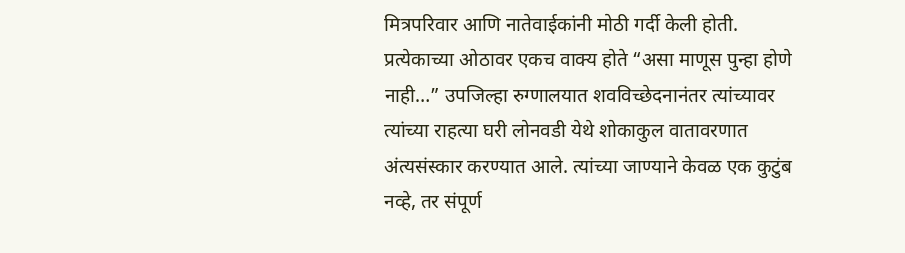मित्रपरिवार आणि नातेवाईकांनी मोठी गर्दी केली होती. प्रत्येकाच्या ओठावर एकच वाक्य होते “असा माणूस पुन्हा होणे नाही…” उपजिल्हा रुग्णालयात शवविच्छेदनानंतर त्यांच्यावर त्यांच्या राहत्या घरी लोनवडी येथे शोकाकुल वातावरणात अंत्यसंस्कार करण्यात आले. त्यांच्या जाण्याने केवळ एक कुटुंब नव्हे, तर संपूर्ण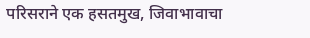परिसराने एक हसतमुख, जिवाभावाचा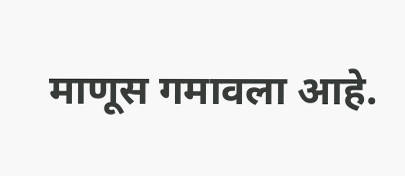माणूस गमावला आहे.